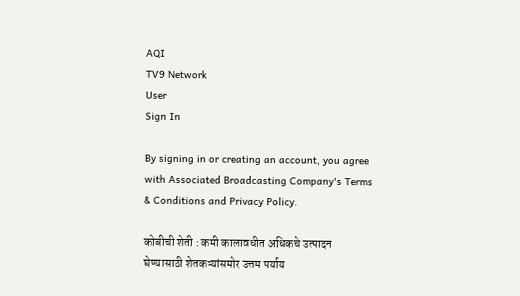AQI
TV9 Network
User
Sign In

By signing in or creating an account, you agree with Associated Broadcasting Company's Terms & Conditions and Privacy Policy.

कोबीची शेती : कमी कालावधीत अधिकचे उत्पादन घेण्यासाठी शेतकऱ्यांसमोर उत्तम पर्याय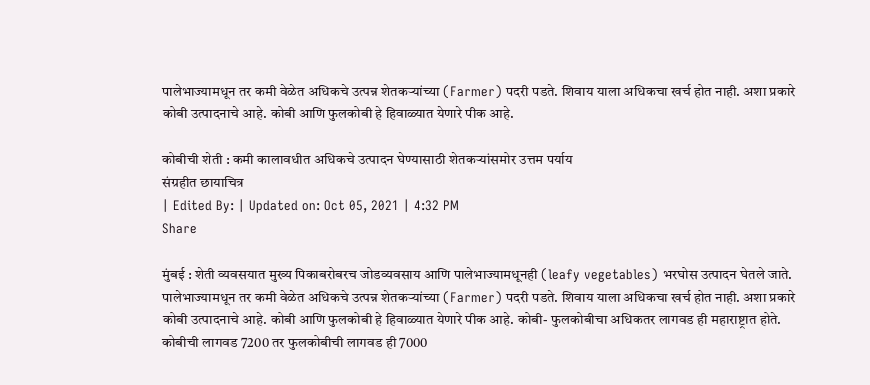पालेभाज्यामधून तर कमी वेळेत अधिकचे उत्पन्न शेतकऱ्यांच्या (Farmer) पदरी पडते. शिवाय याला अधिकचा खर्च होत नाही. अशा प्रकारे कोबी उत्पादनाचे आहे. कोबी आणि फुलकोबी हे हिवाळ्यात येणारे पीक आहे.

कोबीची शेती : कमी कालावधीत अधिकचे उत्पादन घेण्यासाठी शेतकऱ्यांसमोर उत्तम पर्याय
संग्रहीत छायाचित्र
| Edited By: | Updated on: Oct 05, 2021 | 4:32 PM
Share

मुंबई : शेती व्यवसयात मुख्य पिकाबरोबरच जोडव्यवसाय आणि पालेभाज्यामधूनही (leafy vegetables) भरघोस उत्पादन घेतले जाते. पालेभाज्यामधून तर कमी वेळेत अधिकचे उत्पन्न शेतकऱ्यांच्या (Farmer) पदरी पडते. शिवाय याला अधिकचा खर्च होत नाही. अशा प्रकारे कोबी उत्पादनाचे आहे. कोबी आणि फुलकोबी हे हिवाळ्यात येणारे पीक आहे. कोबी- फुलकोबीचा अधिकतर लागवड ही महाराष्ट्रात होते. कोबीची लागवड 7200 तर फुलकोबीची लागवड ही 7000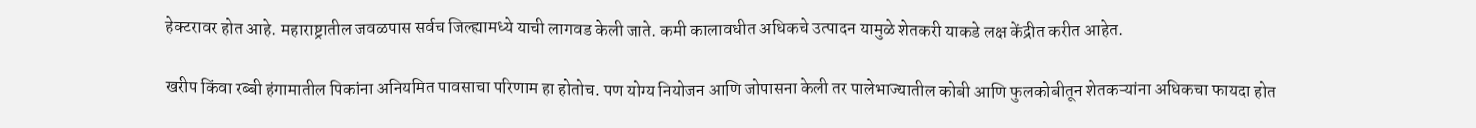हेक्टरावर होत आहे. महाराष्ट्रातील जवळपास सर्वच जिल्ह्यामध्ये याची लागवड केली जाते. कमी कालावधीत अधिकचे उत्पादन यामुळे शेतकरी याकडे लक्ष केंद्रीत करीत आहेत.

खरीप किंवा रब्बी हंगामातील पिकांना अनियमित पावसाचा परिणाम हा होतोच. पण योग्य नियोजन आणि जोपासना केली तर पालेभाज्यातील कोबी आणि फुलकोबीतून शेतकऱ्यांना अधिकचा फायदा होत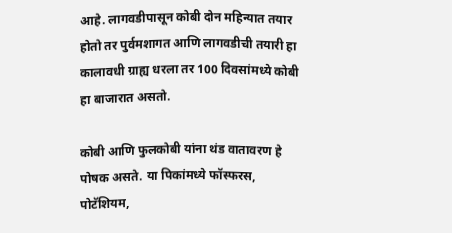आहे. लागवडीपासून कोबी दोन महिन्यात तयार होतो तर पुर्वमशागत आणि लागवडीची तयारी हा कालावधी ग्राह्य धरला तर 100 दिवसांमध्ये कोबी हा बाजारात असतो.

कोबी आणि फुलकोबी यांना थंड वातावरण हे पोषक असते. या पिकांमध्ये फॉस्फरस, पोटॅशियम,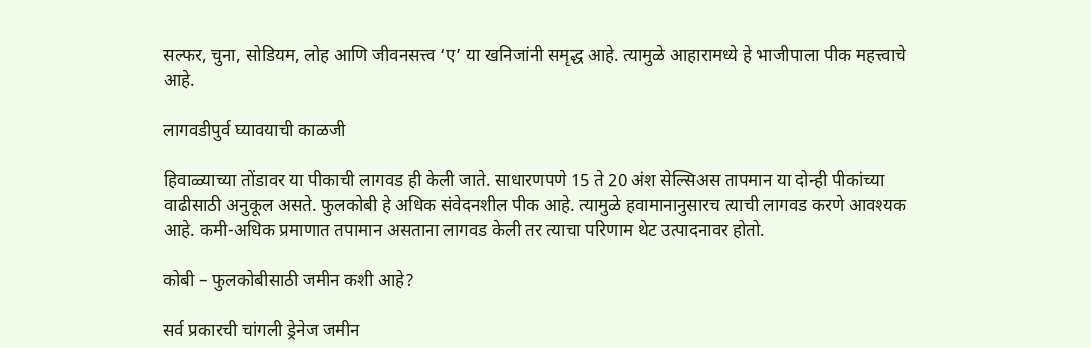सल्फर, चुना, सोडियम, लोह आणि जीवनसत्त्व ‘ए’ या खनिजांनी समृद्ध आहे. त्यामुळे आहारामध्ये हे भाजीपाला पीक महत्त्वाचे आहे.

लागवडीपुर्व घ्यावयाची काळजी

हिवाळ्याच्या तोंडावर या पीकाची लागवड ही केली जाते. साधारणपणे 15 ते 20 अंश सेल्सिअस तापमान या दोन्ही पीकांच्या वाढीसाठी अनुकूल असते. फुलकोबी हे अधिक संवेदनशील पीक आहे. त्यामुळे हवामानानुसारच त्याची लागवड करणे आवश्यक आहे. कमी-अधिक प्रमाणात तपामान असताना लागवड केली तर त्याचा परिणाम थेट उत्पादनावर होतो.

कोबी – फुलकोबीसाठी जमीन कशी आहे?

सर्व प्रकारची चांगली ड्रेनेज जमीन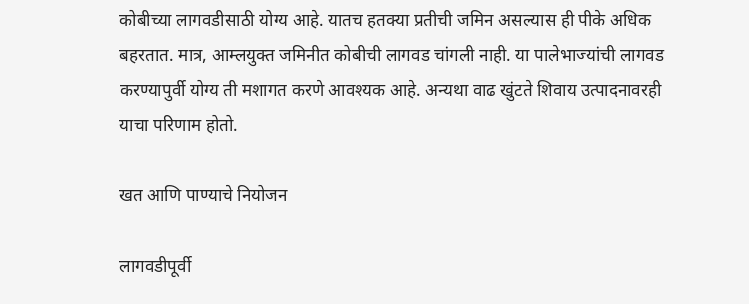कोबीच्या लागवडीसाठी योग्य आहे. यातच हतक्या प्रतीची जमिन असल्यास ही पीके अधिक बहरतात. मात्र, आम्लयुक्त जमिनीत कोबीची लागवड चांगली नाही. या पालेभाज्यांची लागवड करण्यापुर्वी योग्य ती मशागत करणे आवश्यक आहे. अन्यथा वाढ खुंटते शिवाय उत्पादनावरही याचा परिणाम होतो.

खत आणि पाण्याचे नियोजन

लागवडीपूर्वी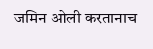जमिन ओली करतानाच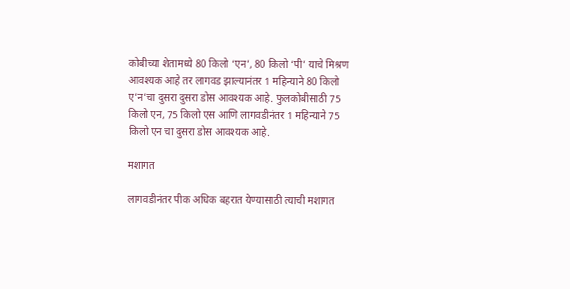कोबीच्या शेतामध्ये 80 किलो ‘एन’, 80 किलो ‘पी’ याचे मिश्रण आवश्यक आहे तर लागवड झाल्यानंतर 1 महिन्याने 80 किलो ए’न’चा दुसरा दुसरा डोस आवश्यक आहे. फुलकोबीसाठी 75 किलो एन, 75 किलो एस आणि लागवडीनंतर 1 महिन्याने 75 किलो एन चा दुसरा डोस आवश्यक आहे.

मशागत

लागवडीनंतर पीक अधिक बहरात येण्यासाठी त्याची मशागत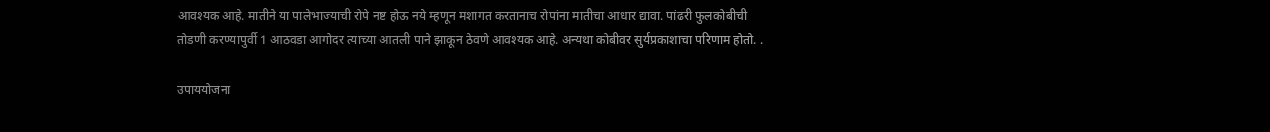आवश्यक आहे. मातीने या पालेभाज्याची रोपे नष्ट होऊ नये म्हणून मशागत करतानाच रोपांना मातीचा आधार द्यावा. पांढरी फुलकोबीची तोडणी करण्यापुर्वी 1 आठवडा आगोदर त्याच्या आतली पाने झाकून ठेवणे आवश्यक आहे. अन्यथा कोबीवर सुर्यप्रकाशाचा परिणाम होतो. .

उपाययोजना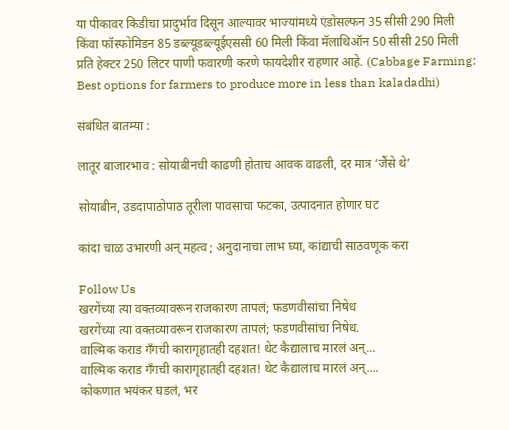या पीकावर किडीचा प्रादुर्भाव दिसून आल्यावर भाज्यांमध्ये एंडोसल्फन 35 सीसी 290 मिली किंवा फॉस्फोमिडन 85 डब्ल्यूडब्ल्यूईएससी 60 मिली किंवा मॅलाथिऑन 50 सीसी 250 मिली प्रति हेक्टर 250 लिटर पाणी फवारणी करणे फायदेशीर राहणार आहे. (Cabbage Farming: Best options for farmers to produce more in less than kaladadhi)

संबंधित बातम्या :

लातूर बाजारभाव : सोयाबीनची काढणी होताच आवक वाढली, दर मात्र ‘जैंसे थे’

सोयाबीन, उडदापाठोपाठ तूरीला पावसाचा फटका, उत्पादनात होणार घट

कांदा चाळ उभारणी अन् महत्व ; अनुदानाचा लाभ घ्या, कांद्याची साठवणूक करा

Follow Us
खरगेंच्या त्या वक्तव्यावरून राजकारण तापलं; फडणवीसांचा निषेध
खरगेंच्या त्या वक्तव्यावरून राजकारण तापलं; फडणवीसांचा निषेध.
वाल्मिक कराड गँगची कारागृहातही दहशत! थेट कैद्यालाच मारलं अन्...
वाल्मिक कराड गँगची कारागृहातही दहशत! थेट कैद्यालाच मारलं अन्....
कोकणात भयंकर घडलं, भर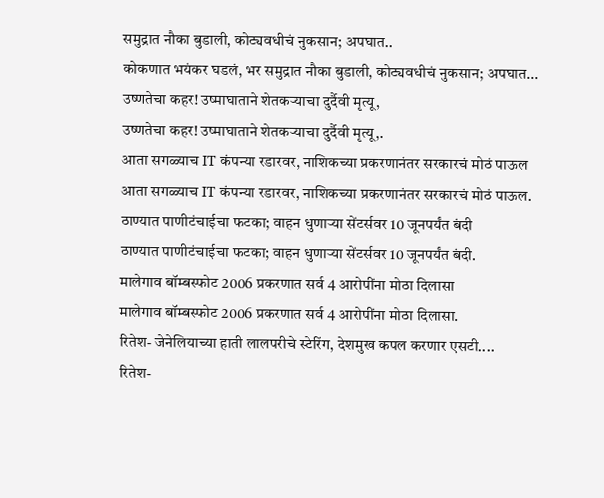समुद्रात नौका बुडाली, कोट्यवधीचं नुकसान; अपघात..
कोकणात भयंकर घडलं, भर समुद्रात नौका बुडाली, कोट्यवधीचं नुकसान; अपघात...
उष्णतेचा कहर! उष्माघाताने शेतकऱ्याचा दुर्दैवी मृत्यू,
उष्णतेचा कहर! उष्माघाताने शेतकऱ्याचा दुर्दैवी मृत्यू,.
आता सगळ्याच IT कंपन्या रडारवर, नाशिकच्या प्रकरणानंतर सरकारचं मोठं पाऊल
आता सगळ्याच IT कंपन्या रडारवर, नाशिकच्या प्रकरणानंतर सरकारचं मोठं पाऊल.
ठाण्यात पाणीटंचाईचा फटका; वाहन धुणाऱ्या सेंटर्सवर 10 जूनपर्यंत बंदी
ठाण्यात पाणीटंचाईचा फटका; वाहन धुणाऱ्या सेंटर्सवर 10 जूनपर्यंत बंदी.
मालेगाव बॉम्बस्फोट 2006 प्रकरणात सर्व 4 आरोपींना मोठा दिलासा
मालेगाव बॉम्बस्फोट 2006 प्रकरणात सर्व 4 आरोपींना मोठा दिलासा.
रितेश- जेनेलियाच्या हाती लालपरीचे स्टेरिंग, देशमुख कपल करणार एसटी....
रितेश-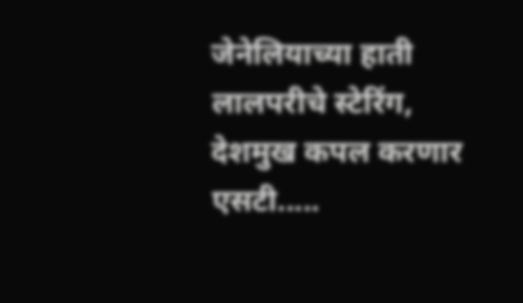जेनेलियाच्या हाती लालपरीचे स्टेरिंग, देशमुख कपल करणार एसटी.....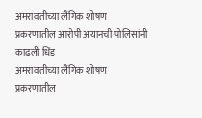अमरावतीच्या लैंगिक शोषण प्रकरणातील आरोपी अयानची पोलिसांनी काढली धिंड
अमरावतीच्या लैंगिक शोषण प्रकरणातील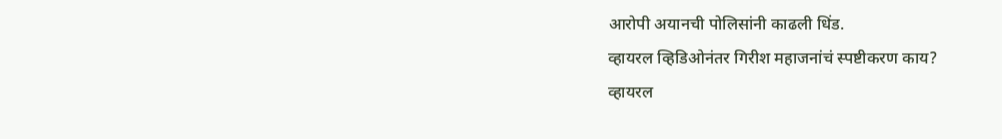आरोपी अयानची पोलिसांनी काढली धिंड.
व्हायरल व्हिडिओनंतर गिरीश महाजनांचं स्पष्टीकरण काय?
व्हायरल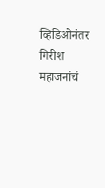व्हिडिओनंतर गिरीश महाजनांचं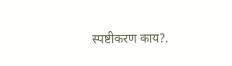स्पष्टीकरण काय?.